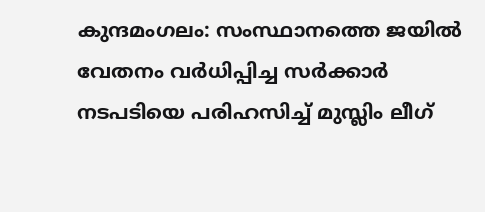കുന്ദമംഗലം: സംസ്ഥാനത്തെ ജയിൽ വേതനം വർധിപ്പിച്ച സർക്കാർ നടപടിയെ പരിഹസിച്ച് മുസ്ലിം ലീഗ്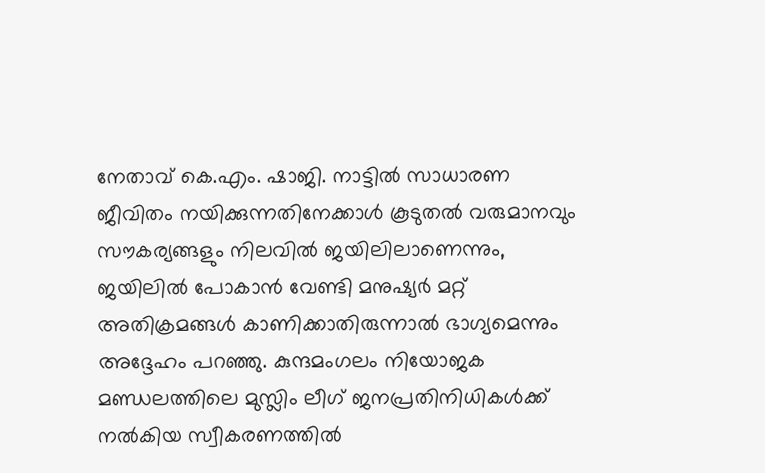നേതാവ് കെ.എം. ഷാജി. നാട്ടിൽ സാധാരണ ജീവിതം നയിക്കുന്നതിനേക്കാൾ കൂടുതൽ വരുമാനവും സൗകര്യങ്ങളും നിലവിൽ ജയിലിലാണെന്നും, ജയിലിൽ പോകാൻ വേണ്ടി മനുഷ്യർ മറ്റ് അതിക്രമങ്ങൾ കാണിക്കാതിരുന്നാൽ ഭാഗ്യമെന്നും അദ്ദേഹം പറഞ്ഞു. കുന്ദമംഗലം നിയോജക മണ്ഡലത്തിലെ മുസ്ലിം ലീഗ് ജനപ്രതിനിധികൾക്ക് നൽകിയ സ്വീകരണത്തിൽ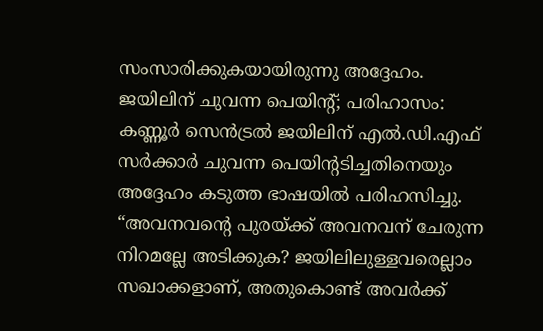സംസാരിക്കുകയായിരുന്നു അദ്ദേഹം.
ജയിലിന് ചുവന്ന പെയിന്റ്; പരിഹാസം:
കണ്ണൂർ സെൻട്രൽ ജയിലിന് എൽ.ഡി.എഫ് സർക്കാർ ചുവന്ന പെയിന്റടിച്ചതിനെയും അദ്ദേഹം കടുത്ത ഭാഷയിൽ പരിഹസിച്ചു. “അവനവന്റെ പുരയ്ക്ക് അവനവന് ചേരുന്ന നിറമല്ലേ അടിക്കുക? ജയിലിലുള്ളവരെല്ലാം സഖാക്കളാണ്, അതുകൊണ്ട് അവർക്ക്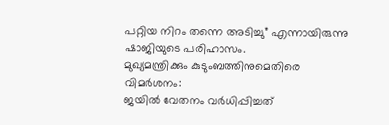പറ്റിയ നിറം തന്നെ അടിച്ചു” എന്നായിരുന്നു ഷാജിയുടെ പരിഹാസം.
മുഖ്യമന്ത്രിക്കും കുടുംബത്തിനുമെതിരെ വിമർശനം:
ജയിൽ വേതനം വർധിപ്പിച്ചത്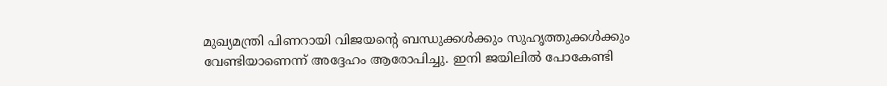മുഖ്യമന്ത്രി പിണറായി വിജയന്റെ ബന്ധുക്കൾക്കും സുഹൃത്തുക്കൾക്കും വേണ്ടിയാണെന്ന് അദ്ദേഹം ആരോപിച്ചു. ഇനി ജയിലിൽ പോകേണ്ടി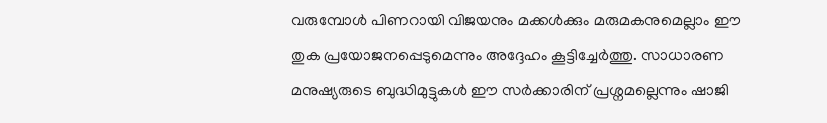വരുമ്പോൾ പിണറായി വിജയനും മക്കൾക്കും മരുമകനുമെല്ലാം ഈ തുക പ്രയോജനപ്പെടുമെന്നും അദ്ദേഹം കൂട്ടിച്ചേർത്തു. സാധാരണ മനുഷ്യരുടെ ബുദ്ധിമുട്ടുകൾ ഈ സർക്കാരിന് പ്രശ്നമല്ലെന്നും ഷാജി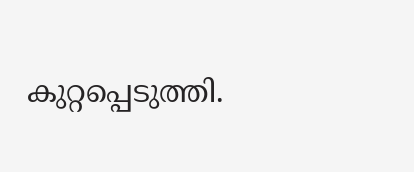കുറ്റപ്പെടുത്തി.